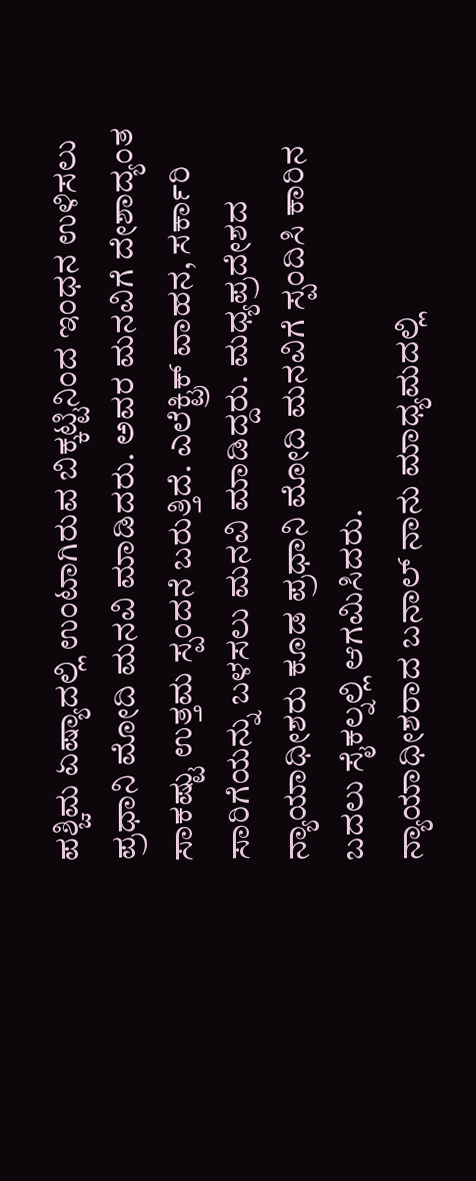ಪಶ್ಚಿಮ ಏಷ್ಯಾದಲ್ಲಿ ಉಂಟಾಗಿರುವ ಬಿಕ್ಕಟ್ಟಿನಿಂದ ಇಂಧನ ಉಳಿಸಲು ಪ್ರಧಾನಿ ಮೋದಿ ಮನವಿ ಮಾಡಿದರು. ಅವರ ಮನವಿಗೆ ದೇಶಾದ್ಯಂತ ಸಾಕಷ್ಟು ಉತ್ತಮ ಸ್ಪಂದನೆ ಬರುತ್ತಿದೆ. ಎಲೆಕ್ಟ್ರಿಕ್ ವಾಹನ, ಸರ್ಕಾರಿ ಸಾರಿಗೆಯನ್ನು ಬಳಸಲು ಮನವಿ ಮಾಡಿದ್ದರು. ಮಧ್ಯಪ್ರದೇಶದ ನ್ಯಾಯಾಧೀಶರು ಕೂಡ ಪ್ರಧಾನಿ ಮೋದಿ ಮನವಿಗೆ ಸ್ಪಂದಿಸಿ ಕಾರಿನ ಬದಲು ಸೈಕಲ್ನಲ್ಲಿ ಆಗಮಿಸಿದರು.
ನ್ಯಾಯಾಧೀಶರಾದ ಬನಾಲ್ ನಾನು ಮಾಧ್ಯಮದಲ್ಲಿ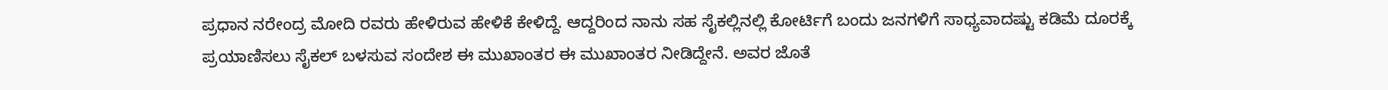ಪ್ರಧಾನ ನರೇಂದ್ರ ಮೋದಿ ರವರು ಹೇಳಿರುವ ಹೇಳಿಕೆ ಕೇಳಿದ್ದೆ. ಆದ್ದರಿಂದ ನಾನು ಸಹ ಸೈಕಲ್ಲಿನಲ್ಲಿ ಕೋರ್ಟಿಗೆ ಬಂದು ಜನಗಳಿಗೆ ಸಾಧ್ಯವಾದಷ್ಟು ಕಡಿಮೆ ದೂರಕ್ಕೆ ಪ್ರಯಾಣಿಸಲು ಸೈಕಲ್ ಬಳಸುವ ಸಂದೇಶ ಈ ಮುಖಾಂತರ ಈ ಮುಖಾಂತರ ನೀಡಿದ್ದೇನೆ. ಅವರ ಜೊತೆ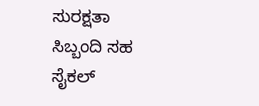ಸುರಕ್ಷತಾ ಸಿಬ್ಬಂದಿ ಸಹ ಸೈಕಲ್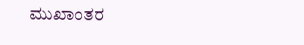ಮುಖಾಂತರ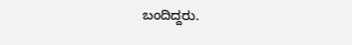ಬಂದಿದ್ದರು.